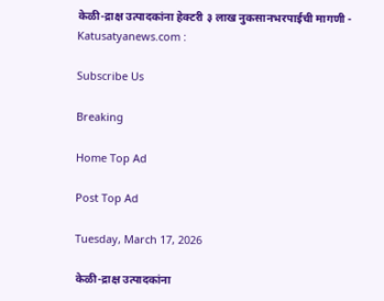केळी-द्राक्ष उत्पादकांना हेक्टरी ३ लाख नुकसानभरपाईची मागणी - Katusatyanews.com :

Subscribe Us

Breaking

Home Top Ad

Post Top Ad

Tuesday, March 17, 2026

केळी-द्राक्ष उत्पादकांना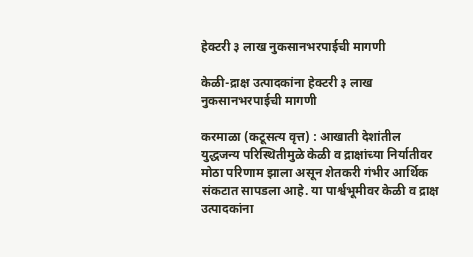हेक्टरी ३ लाख नुकसानभरपाईची मागणी

केळी-द्राक्ष उत्पादकांना हेक्टरी ३ लाख नुकसानभरपाईची मागणी

करमाळा (कटूसत्य वृत्त) : आखाती देशांतील युद्धजन्य परिस्थितीमुळे केळी व द्राक्षांच्या निर्यातीवर मोठा परिणाम झाला असून शेतकरी गंभीर आर्थिक संकटात सापडला आहे. या पार्श्वभूमीवर केळी व द्राक्ष उत्पादकांना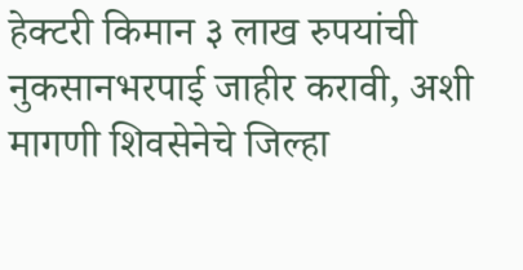हेक्टरी किमान ३ लाख रुपयांची नुकसानभरपाई जाहीर करावी, अशी मागणी शिवसेनेचे जिल्हा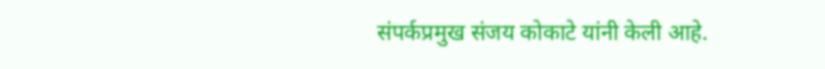संपर्कप्रमुख संजय कोकाटे यांनी केली आहे.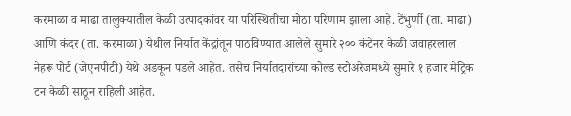करमाळा व माढा तालुक्यातील केळी उत्पादकांवर या परिस्थितीचा मोठा परिणाम झाला आहे. टेंभुर्णी (ता. माढा) आणि कंदर (ता. करमाळा) येथील निर्यात केंद्रांतून पाठविण्यात आलेले सुमारे २०० कंटेनर केळी जवाहरलाल नेहरू पोर्ट (जेएनपीटी) येथे अडकून पडले आहेत. तसेच निर्यातदारांच्या कोल्ड स्टोअरेजमध्ये सुमारे १ हजार मेट्रिक टन केळी साठून राहिली आहेत.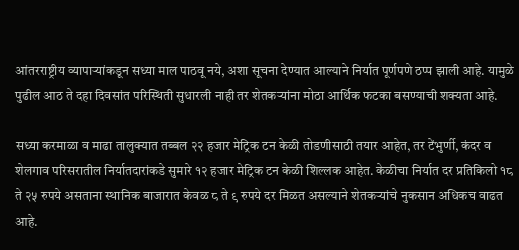आंतरराष्ट्रीय व्यापाऱ्यांकडून सध्या माल पाठवू नये, अशा सूचना देण्यात आल्याने निर्यात पूर्णपणे ठप्प झाली आहे. यामुळे पुढील आठ ते दहा दिवसांत परिस्थिती सुधारली नाही तर शेतकऱ्यांना मोठा आर्थिक फटका बसण्याची शक्यता आहे.

सध्या करमाळा व माढा तालुक्यात तब्बल २२ हजार मेट्रिक टन केळी तोडणीसाठी तयार आहेत, तर टेंभुर्णी, कंदर व शेलगाव परिसरातील निर्यातदारांकडे सुमारे १२ हजार मेट्रिक टन केळी शिल्लक आहेत. केळीचा निर्यात दर प्रतिकिलो १८ ते २५ रुपये असताना स्थानिक बाजारात केवळ ८ ते ९ रुपये दर मिळत असल्याने शेतकऱ्यांचे नुकसान अधिकच वाढत आहे.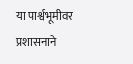या पार्श्वभूमीवर प्रशासनाने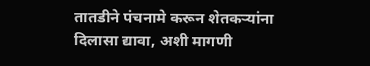तातडीने पंचनामे करून शेतकऱ्यांना दिलासा द्यावा, अशी मागणी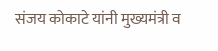संजय कोकाटे यांनी मुख्यमंत्री व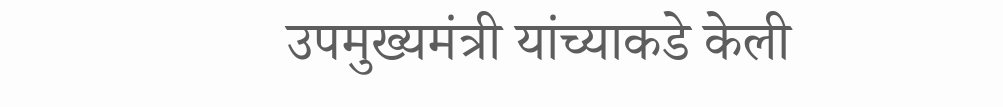उपमुख्यमंत्री यांच्याकडे केली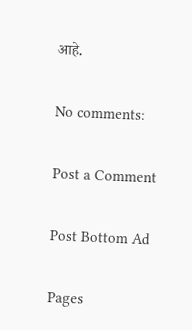आहे.

No comments:

Post a Comment

Post Bottom Ad

Pages